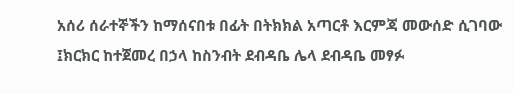አሰሪ ሰራተኞችን ከማሰናበቱ በፊት በትክክል አጣርቶ እርምጃ መውሰድ ሲገባው ፤ክርክር ከተጀመረ በኃላ ከስንብት ደብዳቤ ሌላ ደብዳቤ መፃፉ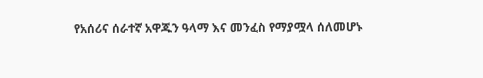የአሰሪና ሰራተኛ አዋጁን ዓላማ እና መንፈስ የማያሟላ ሰለመሆኑ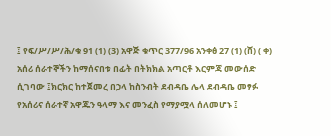፤ የፍ/ሥ/ሥ/ሕ/ቁ 91 (1) (3) አዋጅ ቁጥር 377/96 አንቀፅ 27 (1) (ሸ) ( ቀ)
አሰሪ ሰራተኞችን ከማሰናበቱ በፊት በትክክል አጣርቶ እርምጃ መውሰድ ሲገባው ፤ክርክር ከተጀመረ በኃላ ከስንብት ደብዳቤ ሌላ ደብዳቤ መፃፉ የአሰሪና ሰራተኛ አዋጁን ዓላማ እና መንፈስ የማያሟላ ሰለመሆኑ ፤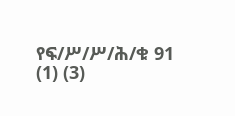የፍ/ሥ/ሥ/ሕ/ቁ 91 (1) (3)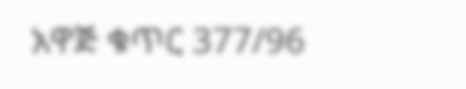አዋጅ ቁጥር 377/96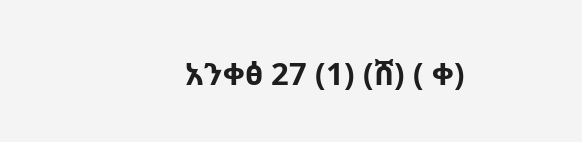አንቀፅ 27 (1) (ሸ) ( ቀ)